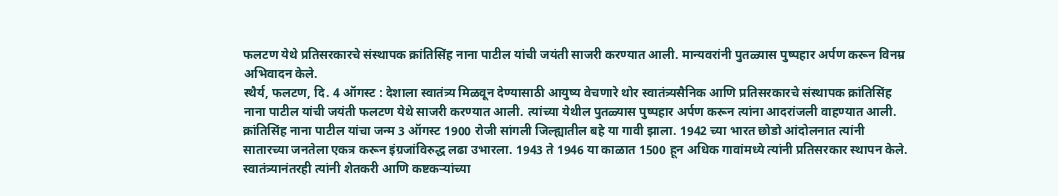फलटण येथे प्रतिसरकारचे संस्थापक क्रांतिसिंह नाना पाटील यांची जयंती साजरी करण्यात आली. मान्यवरांनी पुतळ्यास पुष्पहार अर्पण करून विनम्र अभिवादन केले.
स्थैर्य, फलटण, दि. 4 ऑगस्ट : देशाला स्वातंत्र्य मिळवून देण्यासाठी आयुष्य वेचणारे थोर स्वातंत्र्यसैनिक आणि प्रतिसरकारचे संस्थापक क्रांतिसिंह नाना पाटील यांची जयंती फलटण येथे साजरी करण्यात आली. त्यांच्या येथील पुतळ्यास पुष्पहार अर्पण करून त्यांना आदरांजली वाहण्यात आली.
क्रांतिसिंह नाना पाटील यांचा जन्म 3 ऑगस्ट 1900 रोजी सांगली जिल्ह्यातील बहे या गावी झाला. 1942 च्या भारत छोडो आंदोलनात त्यांनी सातारच्या जनतेला एकत्र करून इंग्रजांविरुद्ध लढा उभारला. 1943 ते 1946 या काळात 1500 हून अधिक गावांमध्ये त्यांनी प्रतिसरकार स्थापन केले. स्वातंत्र्यानंतरही त्यांनी शेतकरी आणि कष्टकऱ्यांच्या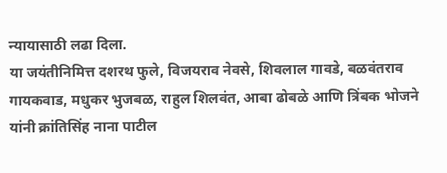न्यायासाठी लढा दिला.
या जयंतीनिमित्त दशरथ फुले, विजयराव नेवसे, शिवलाल गावडे, बळवंतराव गायकवाड, मधुकर भुजबळ, राहुल शिलवंत, आबा ढोबळे आणि त्रिंबक भोजने यांनी क्रांतिसिंह नाना पाटील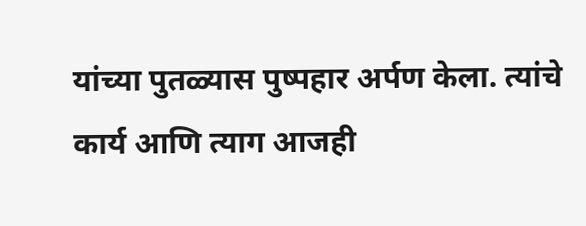यांच्या पुतळ्यास पुष्पहार अर्पण केला. त्यांचे कार्य आणि त्याग आजही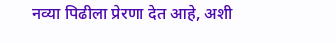नव्या पिढीला प्रेरणा देत आहे, अशी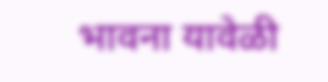भावना यावेळी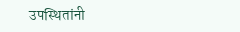उपस्थितांनी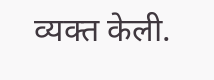व्यक्त केली.